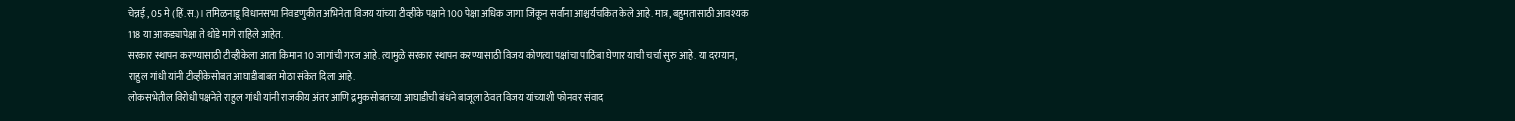चेन्नई , 05 मे (हिं.स.)। तमिळनाडू विधानसभा निवडणुकीत अभिनेता विजय यांच्या टीव्हीके पक्षाने 100 पेक्षा अधिक जागा जिंकून सर्वांना आश्चर्यचकित केले आहे. मात्र, बहुमतासाठी आवश्यक 118 या आकड्यापेक्षा ते थोडे मागे राहिले आहेत.
सरकार स्थापन करण्यासाठी टीव्हीकेला आता किमान 10 जागांची गरज आहे. त्यामुळे सरकार स्थापन करण्यासाठी विजय कोणत्या पक्षांचा पाठिंबा घेणार याची चर्चा सुरु आहे. या दरम्यान, राहुल गांधी यांनी टीव्हीकेसोबत आघाडीबाबत मोठा संकेत दिला आहे.
लोकसभेतील विरोधी पक्षनेते राहुल गांधी यांनी राजकीय अंतर आणि द्रमुकसोबतच्या आघाडीची बंधने बाजूला ठेवत विजय यांच्याशी फोनवर संवाद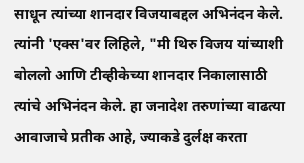साधून त्यांच्या शानदार विजयाबद्दल अभिनंदन केले. त्यांनी 'एक्स'वर लिहिले, "मी थिरु विजय यांच्याशी बोललो आणि टीव्हीकेच्या शानदार निकालासाठी त्यांचे अभिनंदन केले. हा जनादेश तरुणांच्या वाढत्या आवाजाचे प्रतीक आहे, ज्याकडे दुर्लक्ष करता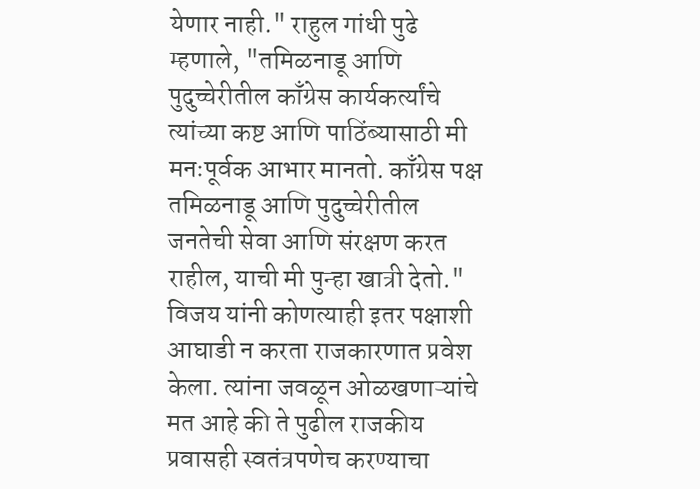येणार नाही." राहुल गांधी पुढे म्हणाले, "तमिळनाडू आणि पुदुच्चेरीतील काँग्रेस कार्यकर्त्यांचे त्यांच्या कष्ट आणि पाठिंब्यासाठी मी मनःपूर्वक आभार मानतो. काँग्रेस पक्ष तमिळनाडू आणि पुदुच्चेरीतील जनतेची सेवा आणि संरक्षण करत राहील, याची मी पुन्हा खात्री देतो."
विजय यांनी कोणत्याही इतर पक्षाशी आघाडी न करता राजकारणात प्रवेश केला. त्यांना जवळून ओळखणाऱ्यांचे मत आहे की ते पुढील राजकीय प्रवासही स्वतंत्रपणेच करण्याचा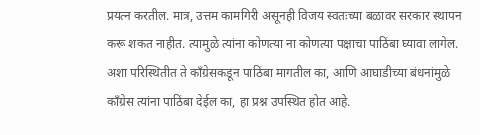प्रयत्न करतील. मात्र, उत्तम कामगिरी असूनही विजय स्वतःच्या बळावर सरकार स्थापन करू शकत नाहीत. त्यामुळे त्यांना कोणत्या ना कोणत्या पक्षाचा पाठिंबा घ्यावा लागेल. अशा परिस्थितीत ते काँग्रेसकडून पाठिंबा मागतील का, आणि आघाडीच्या बंधनांमुळे काँग्रेस त्यांना पाठिंबा देईल का, हा प्रश्न उपस्थित होत आहे.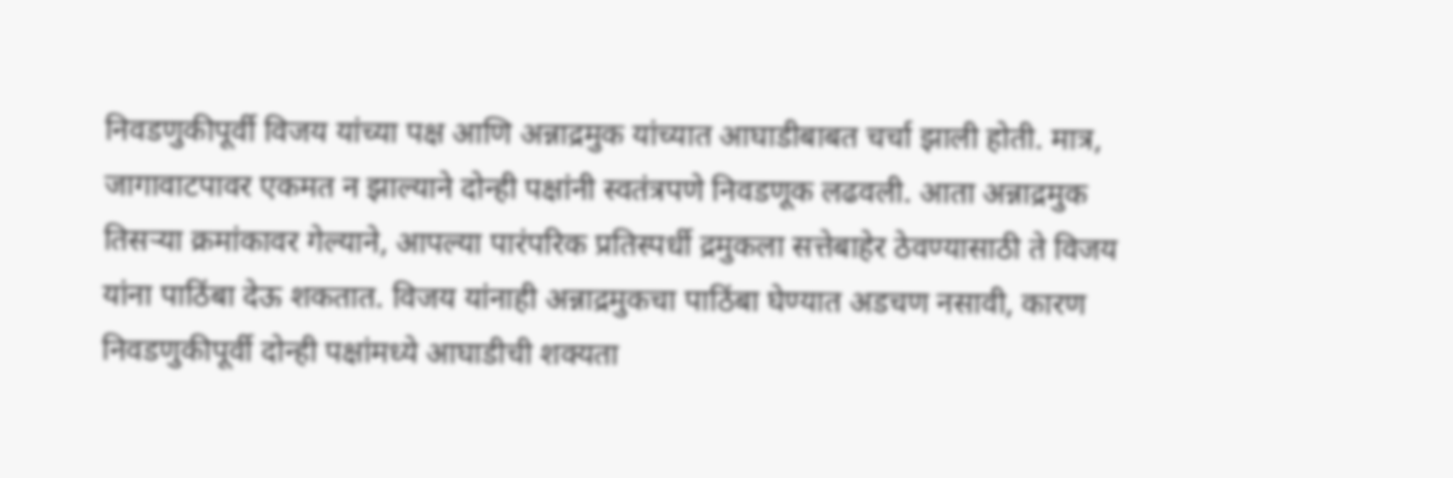निवडणुकीपूर्वी विजय यांच्या पक्ष आणि अन्नाद्रमुक यांच्यात आघाडीबाबत चर्चा झाली होती. मात्र, जागावाटपावर एकमत न झाल्याने दोन्ही पक्षांनी स्वतंत्रपणे निवडणूक लढवली. आता अन्नाद्रमुक तिसऱ्या क्रमांकावर गेल्याने, आपल्या पारंपरिक प्रतिस्पर्धी द्रमुकला सत्तेबाहेर ठेवण्यासाठी ते विजय यांना पाठिंबा देऊ शकतात. विजय यांनाही अन्नाद्रमुकचा पाठिंबा घेण्यात अडचण नसावी, कारण निवडणुकीपूर्वी दोन्ही पक्षांमध्ये आघाडीची शक्यता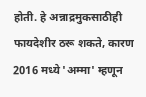होती. हे अन्नाद्रमुकसाठीही फायदेशीर ठरू शकते, कारण 2016 मध्ये 'अम्मा' म्हणून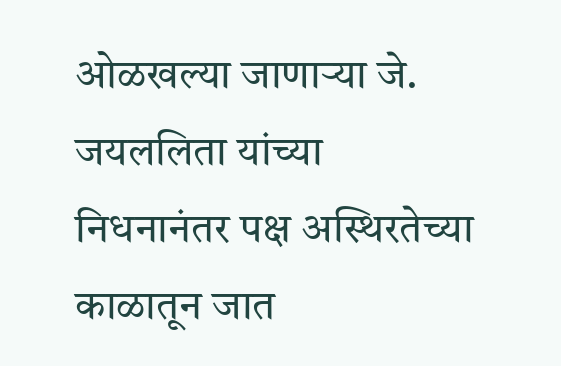ओळखल्या जाणाऱ्या जे. जयललिता यांच्या निधनानंतर पक्ष अस्थिरतेच्या काळातून जात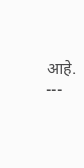आहे.
---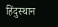हिंदुस्थान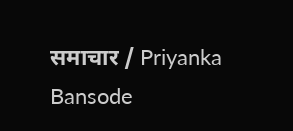समाचार / Priyanka Bansode